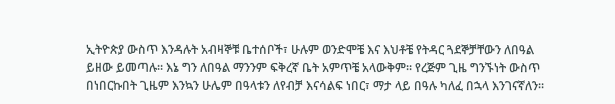ኢትዮጵያ ውስጥ እንዳሉት አብዛኞቹ ቤተሰቦች፣ ሁሉም ወንድሞቼ እና እህቶቼ የትዳር ጓደኞቻቸውን ለበዓል ይዘው ይመጣሉ። እኔ ግን ለበዓል ማንንም ፍቅረኛ ቤት አምጥቼ አላውቅም። የረጅም ጊዜ ግንኙነት ውስጥ በነበርኩበት ጊዜም እንኳን ሁሌም በዓላቱን ለየብቻ እናሳልፍ ነበር፣ ማታ ላይ በዓሉ ካለፈ በኋላ እንገናኛለን።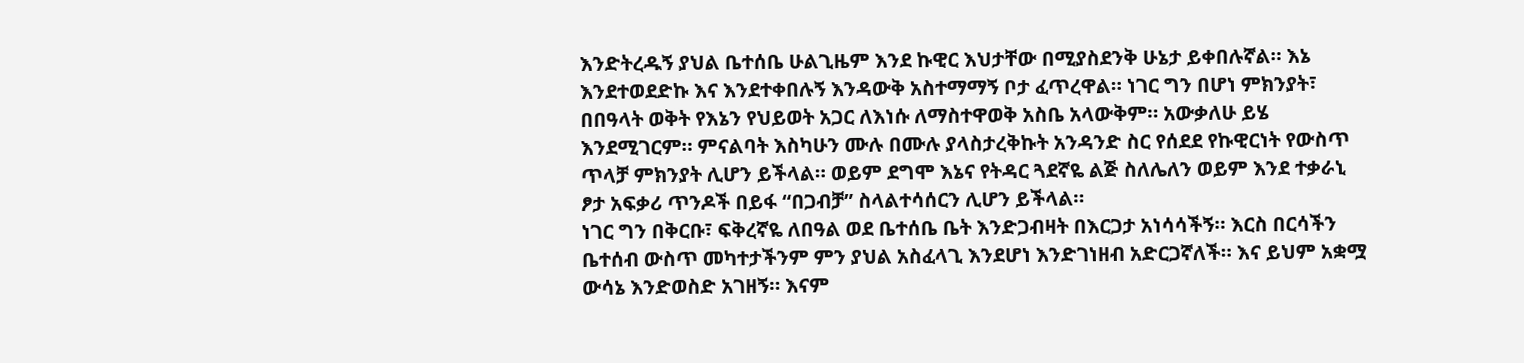እንድትረዱኝ ያህል ቤተሰቤ ሁልጊዜም እንደ ኩዊር እህታቸው በሚያስደንቅ ሁኔታ ይቀበሉኛል። እኔ እንደተወደድኩ እና እንደተቀበሉኝ እንዳውቅ አስተማማኝ ቦታ ፈጥረዋል። ነገር ግን በሆነ ምክንያት፣ በበዓላት ወቅት የእኔን የህይወት አጋር ለእነሱ ለማስተዋወቅ አስቤ አላውቅም። አውቃለሁ ይሄ እንደሚገርም። ምናልባት እስካሁን ሙሉ በሙሉ ያላስታረቅኩት አንዳንድ ስር የሰደደ የኩዊርነት የውስጥ ጥላቻ ምክንያት ሊሆን ይችላል። ወይም ደግሞ እኔና የትዳር ጓደኛዬ ልጅ ስለሌለን ወይም እንደ ተቃራኒ ፆታ አፍቃሪ ጥንዶች በይፋ “በጋብቻ” ስላልተሳሰርን ሊሆን ይችላል።
ነገር ግን በቅርቡ፣ ፍቅረኛዬ ለበዓል ወደ ቤተሰቤ ቤት እንድጋብዛት በእርጋታ አነሳሳችኝ። እርስ በርሳችን ቤተሰብ ውስጥ መካተታችንም ምን ያህል አስፈላጊ እንደሆነ እንድገነዘብ አድርጋኛለች። እና ይህም አቋሟ ውሳኔ እንድወስድ አገዘኝ። እናም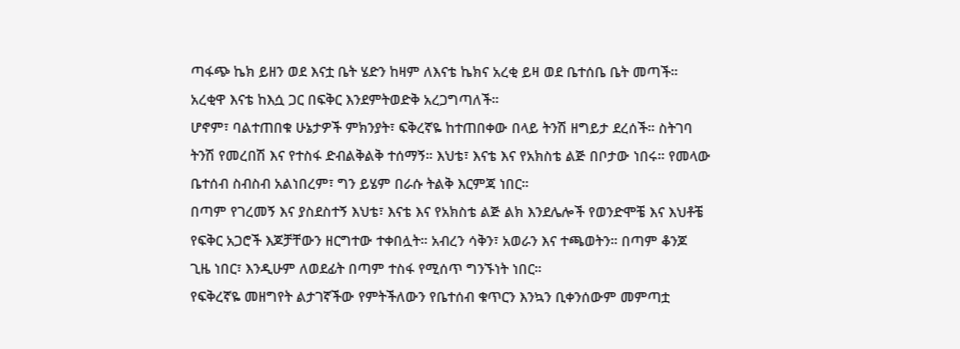ጣፋጭ ኬክ ይዘን ወደ እናቷ ቤት ሄድን ከዛም ለእናቴ ኬክና አረቂ ይዛ ወደ ቤተሰቤ ቤት መጣች። አረቂዋ እናቴ ከእሷ ጋር በፍቅር እንደምትወድቅ አረጋግጣለች።
ሆኖም፣ ባልተጠበቁ ሁኔታዎች ምክንያት፣ ፍቅረኛዬ ከተጠበቀው በላይ ትንሽ ዘግይታ ደረሰች። ስትገባ ትንሽ የመረበሽ እና የተስፋ ድብልቅልቅ ተሰማኝ። እህቴ፣ እናቴ እና የአክስቴ ልጅ በቦታው ነበሩ። የመላው ቤተሰብ ስብስብ አልነበረም፣ ግን ይሄም በራሱ ትልቅ እርምጃ ነበር።
በጣም የገረመኝ እና ያስደስተኝ እህቴ፣ እናቴ እና የአክስቴ ልጅ ልክ እንደሌሎች የወንድሞቼ እና እህቶቼ የፍቅር አጋሮች እጆቻቸውን ዘርግተው ተቀበሏት። አብረን ሳቅን፣ አወራን እና ተጫወትን። በጣም ቆንጆ ጊዜ ነበር፣ እንዲሁም ለወደፊት በጣም ተስፋ የሚሰጥ ግንኙነት ነበር።
የፍቅረኛዬ መዘግየት ልታገኛችው የምትችለውን የቤተሰብ ቁጥርን እንኳን ቢቀንሰውም መምጣቷ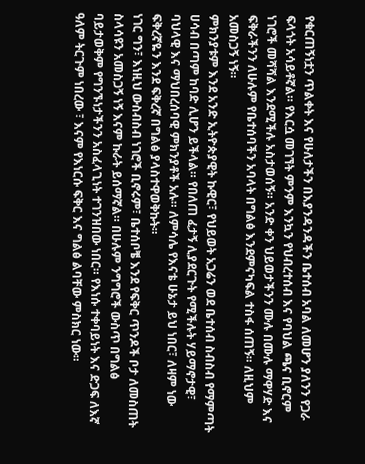የቁርጠኝነቷን ጥልቀት እና የሁለታችን በእያንዳንዳችን ቤተሰብ አባል ለመሆን ያለንን የጋራ ፍላጎት አሳይቶኛል። የእርሷ መገኘት ምንም እንኳን የህብረተሰብ እና የባህል ጫና ቢኖርም ነገሮች መሻሻል እንደሚችሉ አስታወሰኝ። አንድ ቀን ህይወታችንን ሙሉ በሙሉ ማዋሃድ እና ፍቅራችንን ለሁሉም የቤተሰባችን አባላት በግልፅ እንደምናካፍል ተስፋ ሰጠኝ። ለዚህም አመስጋኝ ነኝ።
ምክንያቱም እንደ አንድ ኢትዮጵያዊት ኩዊር፣ የህይወት አጋሬን ወደ ቤተሰብ ስብስብ የማምጣት ሀሳብ በጣም ከባድ ሊሆን ይችላል። የበለጠ ፈታኝ ሊያደርጉት የሚችሉት ሃይማኖታዊ፣ ባህላዊ እና ማህበረሰባዊ ምክንያቶች አሉ። ለምሳሌ የእናቴ ሁኔታ ይህ ነበር፣ ለዛም ነው ፍቅረኛዬን እንደ ፍቅረኛ በግልፅ ያላስተዋወቅኩት።
ነገር ግን፣ እነዚህ ውስብስብ ነገሮች ቢኖሩም፣ ቤተሰቦቼ እንደ የፍቅር ጥንዶች ቦታ ለመስጠት ስላሳዩን አመስጋኝ ነኝ እናም ኩራት ይሰማኛል። በሁሉም ንግግሮች ውስጥ በግልፅ ባይታወቅም የግንኙነታችንን አስፈላጊነት ተገንዝበው ነበር። የእነሱ ተቀባይነት እና ድጋፍ ለእኛ ዓለም ትርጉም ነበረው ፣ እናም የእነርሱ ፍቅር እና ግልፅ ልባቸው ምስክር ነው።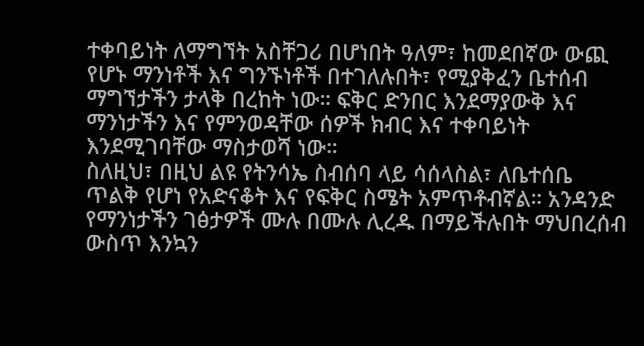ተቀባይነት ለማግኘት አስቸጋሪ በሆነበት ዓለም፣ ከመደበኛው ውጪ የሆኑ ማንነቶች እና ግንኙነቶች በተገለሉበት፣ የሚያቅፈን ቤተሰብ ማግኘታችን ታላቅ በረከት ነው። ፍቅር ድንበር እንደማያውቅ እና ማንነታችን እና የምንወዳቸው ሰዎች ክብር እና ተቀባይነት እንደሚገባቸው ማስታወሻ ነው።
ስለዚህ፣ በዚህ ልዩ የትንሳኤ ስብሰባ ላይ ሳሰላስል፣ ለቤተሰቤ ጥልቅ የሆነ የአድናቆት እና የፍቅር ስሜት አምጥቶብኛል። አንዳንድ የማንነታችን ገፅታዎች ሙሉ በሙሉ ሊረዱ በማይችሉበት ማህበረሰብ ውስጥ እንኳን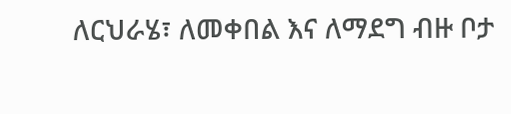ለርህራሄ፣ ለመቀበል እና ለማደግ ብዙ ቦታ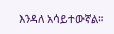እንዳለ አሳይተውኛል።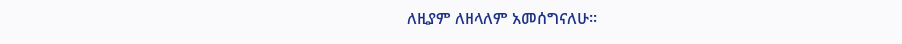ለዚያም ለዘላለም አመሰግናለሁ።